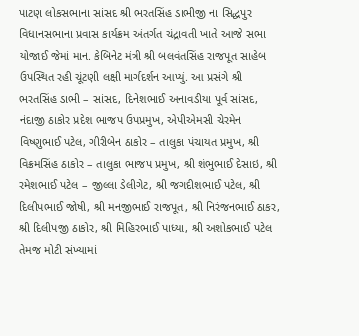પાટણ લોકસભાના સાંસદ શ્રી ભરતસિંહ ડાભીજી ના સિદ્ધપુર વિધાનસભાના પ્રવાસ કાર્યક્રમ અંતર્ગત ચંદ્રાવતી ખાતે આજે સભા યોજાઈ જેમાં માન. કેબિનેટ મંત્રી શ્રી બલવંતસિંહ રાજપૂત સાહેબ ઉપસ્થિત રહી ચૂંટણી લક્ષી માર્ગદર્શન આપ્યું. આ પ્રસંગે શ્રી ભરતસિંહ ડાભી – સાંસદ, દિનેશભાઈ અનાવડીયા પૂર્વ સાંસદ, નંદાજી ઠાકોર પ્રદેશ ભાજપ ઉપપ્રમુખ, એપીએમસી ચેરમેન વિષ્ણુભાઈ પટેલ, ગીરીબેન ઠાકોર – તાલુકા પંચાયત પ્રમુખ, શ્રી વિક્રમસિંહ ઠાકોર – તાલુકા ભાજપ પ્રમુખ, શ્રી શંભુભાઈ દેસાઇ, શ્રી રમેશભાઈ પટેલ – જીલ્લા ડેલીગેટ, શ્રી જગદીશભાઈ પટેલ, શ્રી દિલીપભાઈ જોષી, શ્રી મનજીભાઈ રાજપૂત, શ્રી નિરંજનભાઈ ઠાકર, શ્રી દિલીપજી ઠાકોર, શ્રી મિહિરભાઈ પાધ્યા, શ્રી અશોકભાઈ પટેલ તેમજ મોટી સંખ્યામાં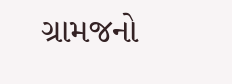ગ્રામજનો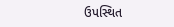ઉપસ્થિત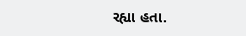રહ્યા હતા.